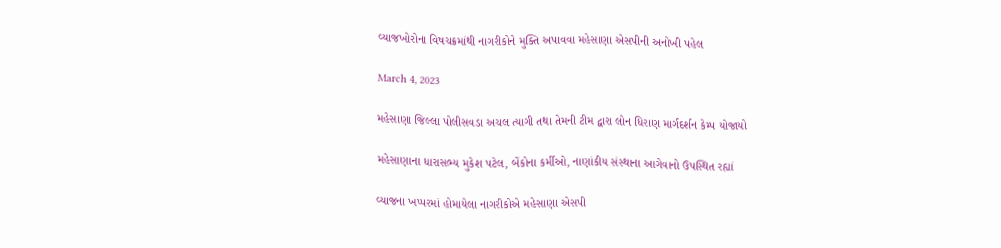વ્યાજખોરોના વિષચક્રમાંથી નાગરીકોને મુક્તિ અપાવવા મહેસાણા એસપીની અનોખી પહેલ

March 4, 2023

મહેસાણા જિલ્લા પોલીસવડા અચલ ત્યાગી તથા તેમની ટીમ દ્વારા લોન ધિરાણ માર્ગદર્શન કેમ્પ યોજાયો

મહેસાણાના ધારાસભ્ય મુકેશ પટેલ, બેંકોના કર્મીઓ, નાણાંકીય સંસ્થાના આગેવાનો ઉપસ્થિત રહ્યાં

વ્યાજના ખપ્પરમાં હોમાયેલા નાગરીકોએ મહેસાણા એસપી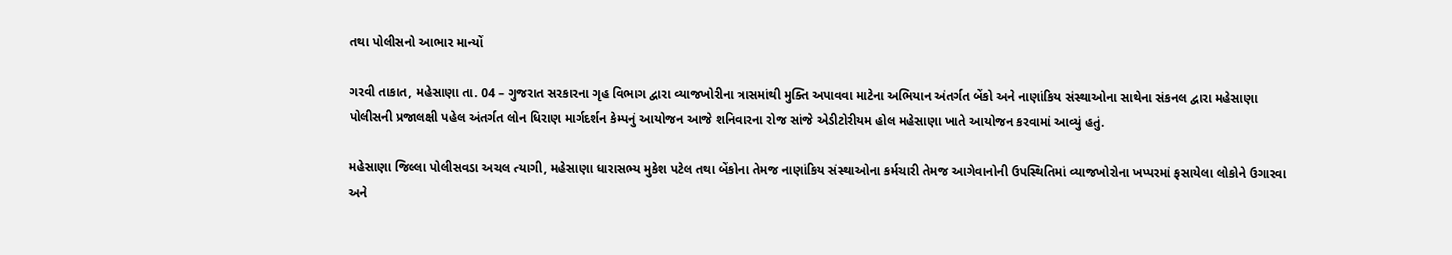તથા પોલીસનો આભાર માન્યોં

ગરવી તાકાત, મહેસાણા તા. 04 – ગુજરાત સરકારના ગૃહ વિભાગ દ્વારા વ્યાજખોરીના ત્રાસમાંથી મુક્તિ અપાવવા માટેના અભિયાન અંતર્ગત બેંકો અને નાણાંકિય સંસ્થાઓના સાથેના સંકનલ દ્વારા મહેસાણા પોલીસની પ્રજાલક્ષી પહેલ અંતર્ગત લોન ધિરાણ માર્ગદર્શન કેમ્પનું આયોજન આજે શનિવારના રોજ સાંજે એડીટોરીયમ હોલ મહેસાણા ખાતે આયોજન કરવામાં આવ્યું હતું.

મહેસાણા જિલ્લા પોલીસવડા અચલ ત્યાગી, મહેસાણા ધારાસભ્ય મુકેશ પટેલ તથા બેંકોના તેમજ નાણાંકિય સંસ્થાઓના કર્મચારી તેમજ આગેવાનોની ઉપસ્થિતિમાં વ્યાજખોરોના ખપ્પરમાં ફસાયેલા લોકોને ઉગારવા અને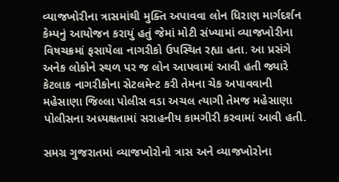વ્યાજખોરીના ત્રાસમાંથી મુક્તિ અપાવવા લોન ધિરાણ માર્ગદર્શન કેમ્પનું આયોજન કરાયું હતું જેમાં મોટી સંખ્યામાં વ્યાજખોરીના વિષચક્રમાં ફસાયેલા નાગરીકો ઉપસ્થિત રહ્યા હતા. આ પ્રસંગે અનેક લોકોને સ્થળ પર જ લોન આપવામાં આવી હતી જ્યારે કેટલાક નાગરીકોના સેટલમેન્ટ કરી તેમના ચેક અપાવવાની મહેસાણા જિલ્લા પોલીસ વડા અચલ ત્યાગી તેમજ મહેસાણા પોલીસના અધ્યક્ષતામાં સરાહનીય કામગીરી કરવામાં આવી હતી.

સમગ્ર ગુજરાતમાં વ્યાજખોરોનો ત્રાસ અને વ્યાજખોરોના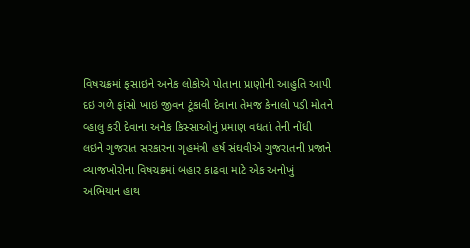વિષચક્રમાં ફસાઇને અનેક લોકોએ પોતાના પ્રાણોની આહુતિ આપી દઇ ગળે ફાંસો ખાઇ જીવન ટૂંકાવી દેવાના તેમજ કેનાલો પડી મોતને વ્હાલુ કરી દેવાના અનેક કિસ્સાઓનું પ્રમાણ વધતાં તેની નોંધી લઇને ગુજરાત સરકારના ગૃહમંત્રી હર્ષ સંઘવીએ ગુજરાતની પ્રજાને વ્યાજખોરોના વિષચક્રમાં બહાર કાઢવા માટે એક અનોખું અભિયાન હાથ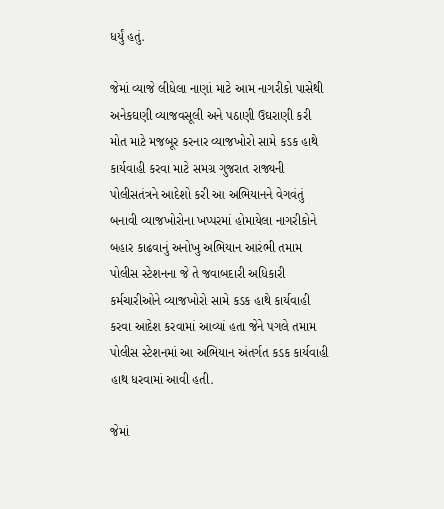ધર્યું હતું.

જેમાં વ્યાજે લીધેલા નાણાં માટે આમ નાગરીકો પાસેથી અનેકઘણી વ્યાજવસૂલી અને પઠાણી ઉઘરાણી કરી મોત માટે મજબૂર કરનાર વ્યાજખોરો સામે કડક હાથે કાર્યવાહી કરવા માટે સમગ્ર ગુજરાત રાજ્યની પોલીસતંત્રને આદેશો કરી આ અભિયાનને વેગવંતું બનાવી વ્યાજખોરોના ખપ્પરમાં હોમાયેલા નાગરીકોને બહાર કાઢવાનું અનોખુ અભિયાન આરંભી તમામ પોલીસ સ્ટેશનના જે તે જવાબદારી અધિકારી કર્મચારીઓને વ્યાજખોરો સામે કડક હાથે કાર્યવાહી કરવા આદેશ કરવામાં આવ્યાં હતા જેને પગલે તમામ પોલીસ સ્ટેશનમાં આ અભિયાન અંતર્ગત કડક કાર્યવાહી હાથ ધરવામાં આવી હતી.

જેમાં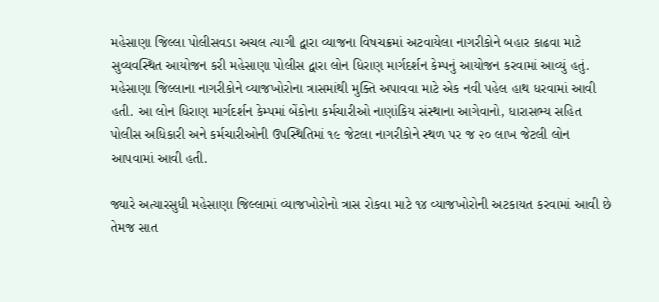મહેસાણા જિલ્લા પોલીસવડા અચલ ત્યાગી દ્વારા વ્યાજના વિષચક્રમાં અટવાયેલા નાગરીકોને બહાર કાઢવા માટે સુવ્યવસ્થિત આયોજન કરી મહેસાણા પોલીસ દ્વારા લોન ધિરાણ માર્ગદર્શન કેમ્પનું આયોજન કરવામાં આવ્યું હતું. મહેસાણા જિલ્લાના નાગરીકોને વ્યાજખોરોના ત્રાસમાંથી મુક્તિ અપાવવા માટે એક નવી પહેલ હાથ ધરવામાં આવી હતી. આ લોન ધિરાણ માર્ગદર્શન કેમ્પમાં બેંકોના કર્મચારીઓ નાણાંકિય સંસ્થાના આગેવાનો, ધારાસભ્ય સહિત પોલીસ અધિકારી અને કર્મચારીઓની ઉપસ્થિતિમાં ૧૯ જેટલા નાગરીકોને સ્થળ પર જ ૨૦ લાખ જેટલી લોન આપવામાં આવી હતી.

જ્યારે અત્યારસુધી મહેસાણા જિલ્લામાં વ્યાજખોરોનો ત્રાસ રોકવા માટે ૧૪ વ્યાજખોરોની અટકાયત કરવામાં આવી છે તેમજ સાત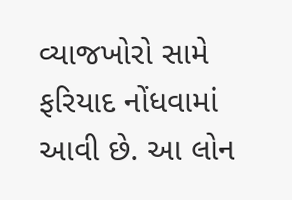વ્યાજખોરો સામે ફરિયાદ નોંધવામાં આવી છે. આ લોન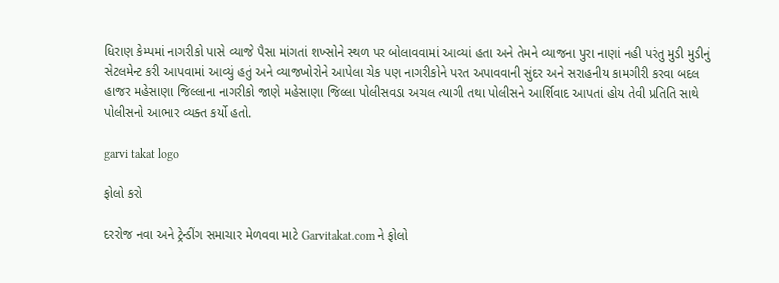ધિરાણ કેમ્પમાં નાગરીકો પાસે વ્યાજે પૈસા માંગતાં શખ્સોને સ્થળ પર બોલાવવામાં આવ્યાં હતા અને તેમને વ્યાજના પુરા નાણાં નહી પરંતુ મુડી મુડીનું સેટલમેન્ટ કરી આપવામાં આવ્યું હતું અને વ્યાજખોરોને આપેલા ચેક પણ નાગરીકોને પરત અપાવવાની સુંદર અને સરાહનીય કામગીરી કરવા બદલ હાજર મહેસાણા જિલ્લાના નાગરીકો જાણે મહેસાણા જિલ્લા પોલીસવડા અચલ ત્યાગી તથા પોલીસને આર્શિવાદ આપતાં હોય તેવી પ્રતિતિ સાથે પોલીસનો આભાર વ્યક્ત કર્યો હતો.

garvi takat logo

ફોલો કરો

દરરોજ નવા અને ટ્રેન્ડીંગ સમાચાર મેળવવા માટે Garvitakat.com ને ફોલો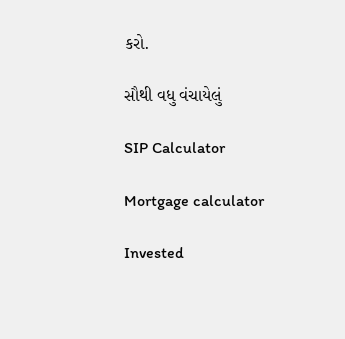કરો.

સૌથી વધુ વંચાયેલું

SIP Calculator

Mortgage calculator

Invested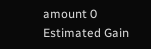amount 0
Estimated Gain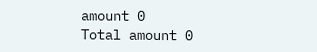amount 0
Total amount 0